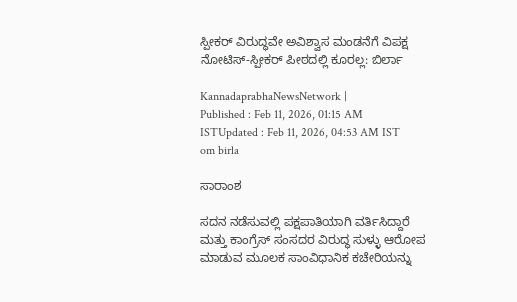ಸ್ಪೀಕರ್‌ ವಿರುದ್ಧವೇ ಅವಿಶ್ವಾಸ ಮಂಡನೆಗೆ ವಿಪಕ್ಷ ನೋಟಿಸ್‌-ಸ್ಪೀಕರ್ ಪೀಠದಲ್ಲಿ ಕೂರಲ್ಲ: ಬಿರ್ಲಾ

KannadaprabhaNewsNetwork |
Published : Feb 11, 2026, 01:15 AM ISTUpdated : Feb 11, 2026, 04:53 AM IST
om birla

ಸಾರಾಂಶ

ಸದನ ನಡೆಸುವಲ್ಲಿ ಪಕ್ಷಪಾತಿಯಾಗಿ ವರ್ತಿಸಿದ್ದಾರೆ ಮತ್ತು ಕಾಂಗ್ರೆಸ್ ಸಂಸದರ ವಿರುದ್ಧ ಸುಳ್ಳು ಆರೋಪ ಮಾಡುವ ಮೂಲಕ ಸಾಂವಿಧಾನಿಕ ಕಚೇರಿಯನ್ನು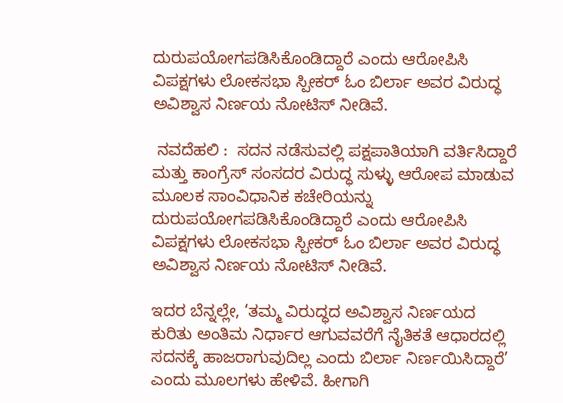ದುರುಪಯೋಗಪಡಿಸಿಕೊಂಡಿದ್ದಾರೆ ಎಂದು ಆರೋಪಿಸಿ ವಿಪಕ್ಷಗಳು ಲೋಕಸಭಾ ಸ್ಪೀಕರ್‌ ಓಂ ಬಿರ್ಲಾ ಅವರ ವಿರುದ್ಧ ಅವಿಶ್ವಾಸ ನಿರ್ಣಯ ನೋಟಿಸ್‌ ನೀಡಿವೆ.

 ನವದೆಹಲಿ :  ಸದನ ನಡೆಸುವಲ್ಲಿ ಪಕ್ಷಪಾತಿಯಾಗಿ ವರ್ತಿಸಿದ್ದಾರೆ ಮತ್ತು ಕಾಂಗ್ರೆಸ್ ಸಂಸದರ ವಿರುದ್ಧ ಸುಳ್ಳು ಆರೋಪ ಮಾಡುವ ಮೂಲಕ ಸಾಂವಿಧಾನಿಕ ಕಚೇರಿಯನ್ನು ದುರುಪಯೋಗಪಡಿಸಿಕೊಂಡಿದ್ದಾರೆ ಎಂದು ಆರೋಪಿಸಿ ವಿಪಕ್ಷಗಳು ಲೋಕಸಭಾ ಸ್ಪೀಕರ್‌ ಓಂ ಬಿರ್ಲಾ ಅವರ ವಿರುದ್ಧ ಅವಿಶ್ವಾಸ ನಿರ್ಣಯ ನೋಟಿಸ್‌ ನೀಡಿವೆ.

ಇದರ ಬೆನ್ನಲ್ಲೇ, ‘ತಮ್ಮ ವಿರುದ್ಧದ ಅವಿಶ್ವಾಸ ನಿರ್ಣಯದ ಕುರಿತು ಅಂತಿಮ ನಿರ್ಧಾರ ಆಗುವವರೆಗೆ ನೈತಿಕತೆ ಆಧಾರದಲ್ಲಿ ಸದನಕ್ಕೆ ಹಾಜರಾಗುವುದಿಲ್ಲ ಎಂದು ಬಿರ್ಲಾ ನಿರ್ಣಯಿಸಿದ್ದಾರೆ’ ಎಂದು ಮೂಲಗಳು ಹೇಳಿವೆ. ಹೀಗಾಗಿ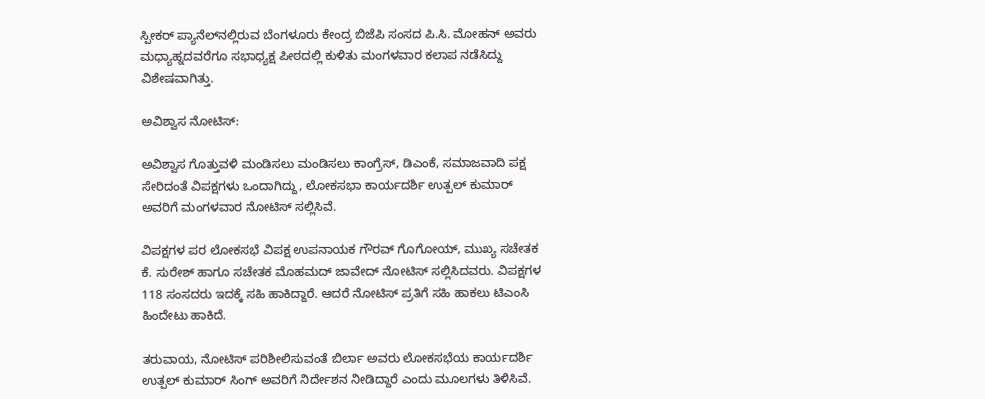ಸ್ಪೀಕರ್‌ ಪ್ಯಾನೆಲ್‌ನಲ್ಲಿರುವ ಬೆಂಗಳೂರು ಕೇಂದ್ರ ಬಿಜೆಪಿ ಸಂಸದ ಪಿ.ಸಿ. ಮೋಹನ್‌ ಅವರು ಮಧ್ಯಾಹ್ನದವರೆಗೂ ಸಭಾಧ್ಯಕ್ಷ ಪೀಠದಲ್ಲಿ ಕುಳಿತು ಮಂಗಳವಾರ ಕಲಾಪ ನಡೆಸಿದ್ದು ವಿಶೇಷವಾಗಿತ್ತು.

ಅವಿಶ್ವಾಸ ನೋಟಿಸ್:

ಅವಿಶ್ವಾಸ ಗೊತ್ತುವಳಿ ಮಂಡಿಸಲು ಮಂಡಿಸಲು ಕಾಂಗ್ರೆಸ್‌, ಡಿಎಂಕೆ, ಸಮಾಜವಾದಿ ಪಕ್ಷ ಸೇರಿದಂತೆ ವಿಪಕ್ಷಗಳು ಒಂದಾಗಿದ್ದು, ಲೋಕಸಭಾ ಕಾರ್ಯದರ್ಶಿ ಉತ್ಪಲ್‌ ಕುಮಾರ್‌ ಅವರಿಗೆ ಮಂಗಳವಾರ ನೋಟಿಸ್‌ ಸಲ್ಲಿಸಿವೆ.

ವಿಪಕ್ಷಗಳ ಪರ ಲೋಕಸಭೆ ವಿಪಕ್ಷ ಉಪನಾಯಕ ಗೌರವ್‌ ಗೊಗೋಯ್‌, ಮುಖ್ಯ ಸಚೇತಕ ಕೆ. ಸುರೇಶ್ ಹಾಗೂ ಸಚೇತಕ ಮೊಹಮದ್‌ ಜಾವೇದ್‌ ನೋಟಿಸ್‌ ಸಲ್ಲಿಸಿದವರು. ವಿಪಕ್ಷಗಳ 118 ಸಂಸದರು ಇದಕ್ಕೆ ಸಹಿ ಹಾಕಿದ್ದಾರೆ. ಆದರೆ ನೋಟಿಸ್‌ ಪ್ರತಿಗೆ ಸಹಿ ಹಾಕಲು ಟಿಎಂಸಿ ಹಿಂದೇಟು ಹಾಕಿದೆ.

ತರುವಾಯ, ನೋಟಿಸ್ ಪರಿಶೀಲಿಸುವಂತೆ ಬಿರ್ಲಾ ಅವರು ಲೋಕಸಭೆಯ ಕಾರ್ಯದರ್ಶಿ ಉತ್ಪಲ್ ಕುಮಾರ್ ಸಿಂಗ್ ಅವರಿಗೆ ನಿರ್ದೇಶನ ನೀಡಿದ್ದಾರೆ ಎಂದು ಮೂಲಗಳು ತಿಳಿಸಿವೆ.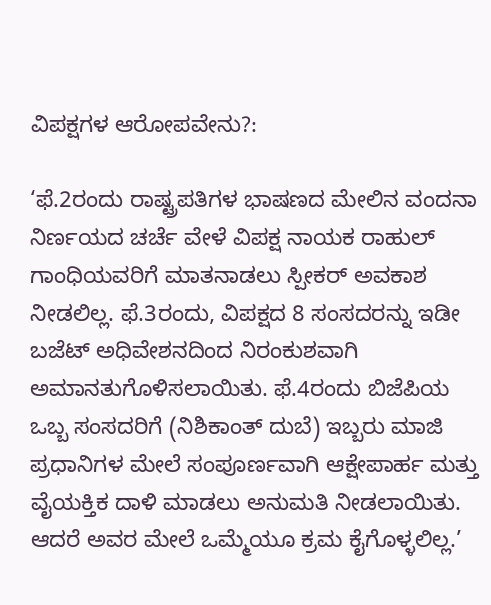ವಿಪಕ್ಷಗಳ ಆರೋಪವೇನು?:

‘ಫೆ.2ರಂದು ರಾಷ್ಟ್ರಪತಿಗಳ ಭಾಷಣದ ಮೇಲಿನ ವಂದನಾ ನಿರ್ಣಯದ ಚರ್ಚೆ ವೇಳೆ ವಿಪಕ್ಷ ನಾಯಕ ರಾಹುಲ್‌ ಗಾಂಧಿಯವರಿಗೆ ಮಾತನಾಡಲು ಸ್ಪೀಕರ್‌ ಅವಕಾಶ ನೀಡಲಿಲ್ಲ. ಫೆ.3ರಂದು, ವಿಪಕ್ಷದ 8 ಸಂಸದರನ್ನು ಇಡೀ ಬಜೆಟ್ ಅಧಿವೇಶನದಿಂದ ನಿರಂಕುಶವಾಗಿ ಅಮಾನತುಗೊಳಿಸಲಾಯಿತು. ಫೆ.4ರಂದು ಬಿಜೆಪಿಯ ಒಬ್ಬ ಸಂಸದರಿಗೆ (ನಿಶಿಕಾಂತ್ ದುಬೆ) ಇಬ್ಬರು ಮಾಜಿ ಪ್ರಧಾನಿಗಳ ಮೇಲೆ ಸಂಪೂರ್ಣವಾಗಿ ಆಕ್ಷೇಪಾರ್ಹ ಮತ್ತು ವೈಯಕ್ತಿಕ ದಾಳಿ ಮಾಡಲು ಅನುಮತಿ ನೀಡಲಾಯಿತು. ಆದರೆ ಅವರ ಮೇಲೆ ಒಮ್ಮೆಯೂ ಕ್ರಮ ಕೈಗೊಳ್ಳಲಿಲ್ಲ.’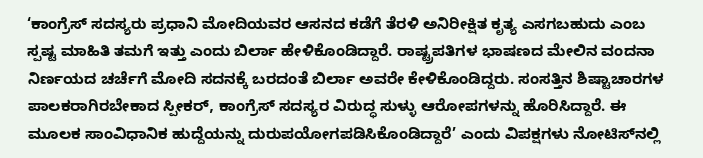‘ಕಾಂಗ್ರೆಸ್‌ ಸದಸ್ಯರು ಪ್ರಧಾನಿ ಮೋದಿಯವರ ಆಸನದ ಕಡೆಗೆ ತೆರಳಿ ಅನಿರೀಕ್ಷಿತ ಕೃತ್ಯ ಎಸಗಬಹುದು ಎಂಬ ಸ್ಪಷ್ಟ ಮಾಹಿತಿ ತಮಗೆ ಇತ್ತು ಎಂದು ಬಿರ್ಲಾ ಹೇಳಿಕೊಂಡಿದ್ದಾರೆ. ರಾಷ್ಟ್ರಪತಿಗಳ ಭಾಷಣದ ಮೇಲಿನ ವಂದನಾ ನಿರ್ಣಯದ ಚರ್ಚೆಗೆ ಮೋದಿ ಸದನಕ್ಕೆ ಬರದಂತೆ ಬಿರ್ಲಾ ಅವರೇ ಕೇಳಿಕೊಂಡಿದ್ದರು. ಸಂಸತ್ತಿನ ಶಿಷ್ಟಾಚಾರಗಳ ಪಾಲಕರಾಗಿರಬೇಕಾದ ಸ್ಪೀಕರ್, ಕಾಂಗ್ರೆಸ್ ಸದಸ್ಯರ ವಿರುದ್ಧ ಸುಳ್ಳು ಆರೋಪಗಳನ್ನು ಹೊರಿಸಿದ್ದಾರೆ. ಈ ಮೂಲಕ ಸಾಂವಿಧಾನಿಕ ಹುದ್ದೆಯನ್ನು ದುರುಪಯೋಗಪಡಿಸಿಕೊಂಡಿದ್ದಾರೆ’ ಎಂದು ವಿಪಕ್ಷಗಳು ನೋಟಿಸ್‌ನಲ್ಲಿ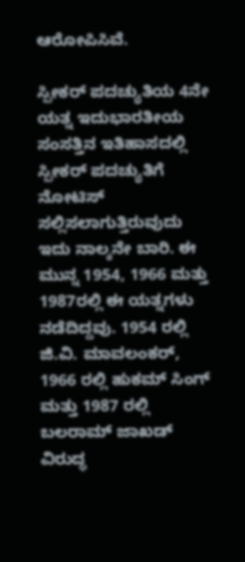ಆರೋಪಿಸಿವೆ.

ಸ್ಪೀಕರ್ ಪದಚ್ಯುತಿಯ 4ನೇ ಯತ್ನ ಇದುಭಾರತೀಯ ಸಂಸತ್ತಿನ ಇತಿಹಾಸದಲ್ಲಿ ಸ್ಪೀಕರ್ ಪದಚ್ಯುತಿಗೆ ನೋಟಿಸ್ ಸಲ್ಲಿಸಲಾಗುತ್ತಿರುವುದು ಇದು ನಾಲ್ಕನೇ ಬಾರಿ. ಈ ಮುನ್ನ 1954, 1966 ಮತ್ತು 1987ರಲ್ಲಿ ಈ ಯತ್ನಗಳು ನಡೆದಿದ್ದವು. 1954 ರಲ್ಲಿ ಜಿ.ವಿ. ಮಾವಲಂಕರ್, 1966 ರಲ್ಲಿ ಹುಕಮ್ ಸಿಂಗ್ ಮತ್ತು 1987 ರಲ್ಲಿ ಬಲರಾಮ್ ಜಾಖಡ್‌ ವಿರುದ್ಧ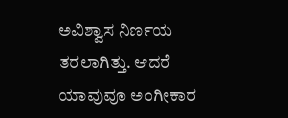ಅವಿಶ್ವಾಸ ನಿರ್ಣಯ ತರಲಾಗಿತ್ತು. ಆದರೆ ಯಾವುವೂ ಅಂಗೀಕಾರ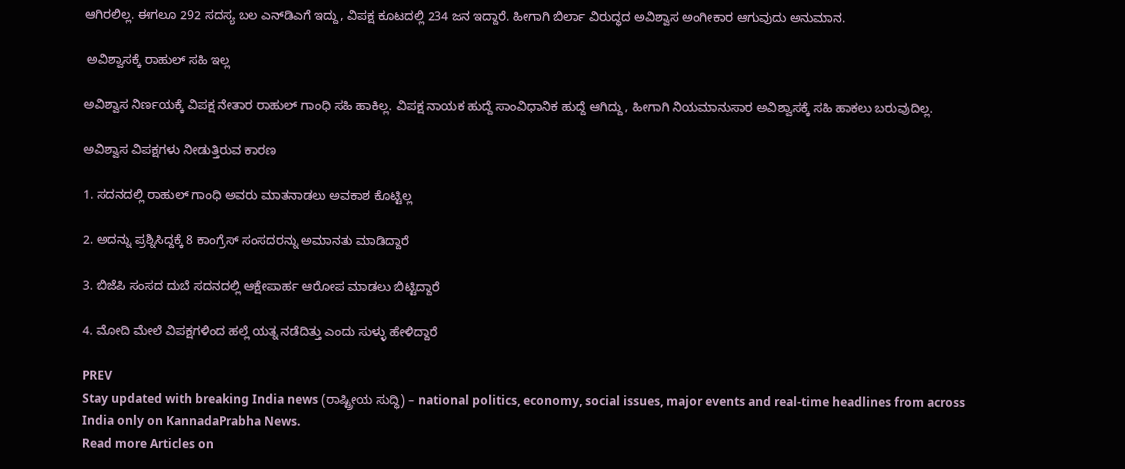ಆಗಿರಲಿಲ್ಲ. ಈಗಲೂ 292 ಸದಸ್ಯ ಬಲ ಎನ್‌ಡಿಎಗೆ ಇದ್ದು, ವಿಪಕ್ಷ ಕೂಟದಲ್ಲಿ 234 ಜನ ಇದ್ದಾರೆ. ಹೀಗಾಗಿ ಬಿರ್ಲಾ ವಿರುದ್ಧದ ಅವಿಶ್ವಾಸ ಅಂಗೀಕಾರ ಆಗುವುದು ಅನುಮಾನ.

 ಅವಿಶ್ವಾಸಕ್ಕೆ ರಾಹುಲ್‌ ಸಹಿ ಇಲ್ಲ

ಅವಿಶ್ವಾಸ ನಿರ್ಣಯಕ್ಕೆ ವಿಪಕ್ಷ ನೇತಾರ ರಾಹುಲ್‌ ಗಾಂಧಿ ಸಹಿ ಹಾಕಿಲ್ಲ. ವಿಪಕ್ಷ ನಾಯಕ ಹುದ್ದೆ ಸಾಂವಿಧಾನಿಕ ಹುದ್ದೆ ಆಗಿದ್ದು, ಹೀಗಾಗಿ ನಿಯಮಾನುಸಾರ ಅವಿಶ್ವಾಸಕ್ಕೆ ಸಹಿ ಹಾಕಲು ಬರುವುದಿಲ್ಲ.

ಅವಿಶ್ವಾಸ ವಿಪಕ್ಷಗಳು ನೀಡುತ್ತಿರುವ ಕಾರಣ

1. ಸದನದಲ್ಲಿ ರಾಹುಲ್‌ ಗಾಂಧಿ ಅವರು ಮಾತನಾಡಲು ಅವಕಾಶ ಕೊಟ್ಟಿಲ್ಲ

2. ಅದನ್ನು ಪ್ರಶ್ನಿಸಿದ್ದಕ್ಕೆ 8 ಕಾಂಗ್ರೆಸ್‌ ಸಂಸದರನ್ನು ಅಮಾನತು ಮಾಡಿದ್ದಾರೆ

3. ಬಿಜೆಪಿ ಸಂಸದ ದುಬೆ ಸದನದಲ್ಲಿ ಆಕ್ಷೇಪಾರ್ಹ ಆರೋಪ ಮಾಡಲು ಬಿಟ್ಟಿದ್ದಾರೆ

4. ಮೋದಿ ಮೇಲೆ ವಿಪಕ್ಷಗಳಿಂದ ಹಲ್ಲೆ ಯತ್ನ ನಡೆದಿತ್ತು ಎಂದು ಸುಳ್ಳು ಹೇಳಿದ್ದಾರೆ

PREV
Stay updated with breaking India news (ರಾಷ್ಟ್ರೀಯ ಸುದ್ಧಿ) – national politics, economy, social issues, major events and real‑time headlines from across India only on KannadaPrabha News.
Read more Articles on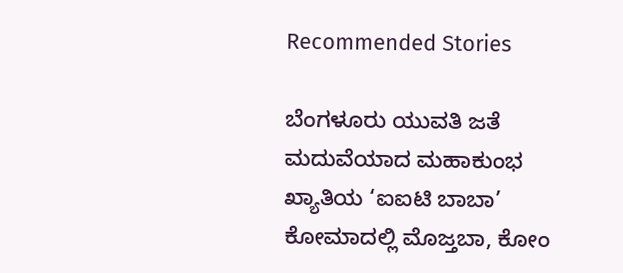Recommended Stories

ಬೆಂಗಳೂರು ಯುವತಿ ಜತೆ ಮದುವೆಯಾದ ಮಹಾಕುಂಭ ಖ್ಯಾತಿಯ ‘ಐಐಟಿ ಬಾಬಾ’
ಕೋಮಾದಲ್ಲಿ ಮೊಜ್ತಬಾ, ಕೋಂ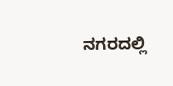ನಗರದಲ್ಲಿ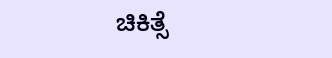ಚಿಕಿತ್ಸೆ